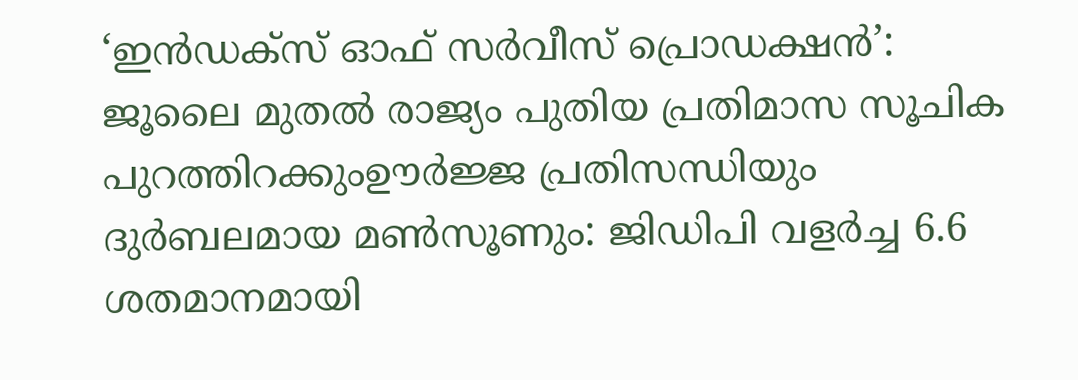‘ഇൻഡക്സ് ഓഫ് സർവീസ് പ്രൊഡക്ഷൻ’: ജൂലൈ മുതൽ രാജ്യം പുതിയ പ്രതിമാസ സൂചിക പുറത്തിറക്കുംഊർജ്ജ പ്രതിസന്ധിയും ദുർബലമായ മൺസൂണും: ജിഡിപി വളർച്ച 6.6 ശതമാനമായി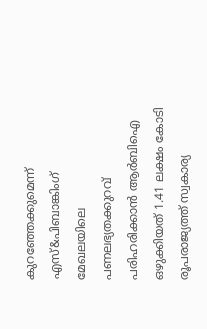കുറഞ്ഞേക്കുമെന്ന് എസ്&പിബാങ്കിംഗ് മേഖലയിലെ പണലഭ്യതക്കുറവ് പരിഹരിക്കാൻ ആർബിഐ ഒഴുക്കിയത് 1.41 ലക്ഷം കോടി രൂപരാജ്യത്ത് സ്വകാര്യ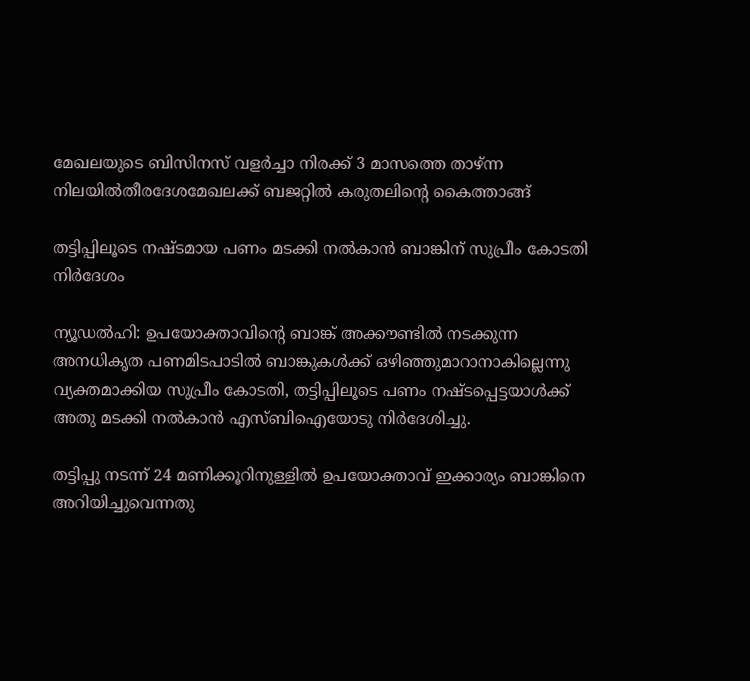മേഖലയുടെ ബിസിനസ് വളർച്ചാ നിരക്ക് 3 മാസത്തെ താഴ്ന്ന നിലയിൽതീരദേശമേഖലക്ക് ബജറ്റിൽ കരുതലിന്റെ കൈത്താങ്ങ്

തട്ടിപ്പിലൂടെ നഷ്ടമായ പണം മടക്കി നൽകാൻ ബാങ്കിന് സുപ്രീം കോടതി നിർദേശം

ന്യൂഡൽഹി: ഉപയോക്താവിന്റെ ബാങ്ക് അക്കൗണ്ടിൽ നടക്കുന്ന അനധികൃത പണമിടപാടിൽ ബാങ്കുകൾക്ക് ഒഴിഞ്ഞുമാറാനാകില്ലെന്നു വ്യക്തമാക്കിയ സുപ്രീം കോടതി, തട്ടിപ്പിലൂടെ പണം നഷ്ടപ്പെട്ടയാൾക്ക് അതു മടക്കി നൽകാൻ എസ്ബിഐയോടു നിർദേശിച്ചു.

തട്ടിപ്പു നടന്ന് 24 മണിക്കൂറിനുള്ളിൽ ഉപയോക്താവ് ഇക്കാര്യം ബാങ്കിനെ അറിയിച്ചുവെന്നതു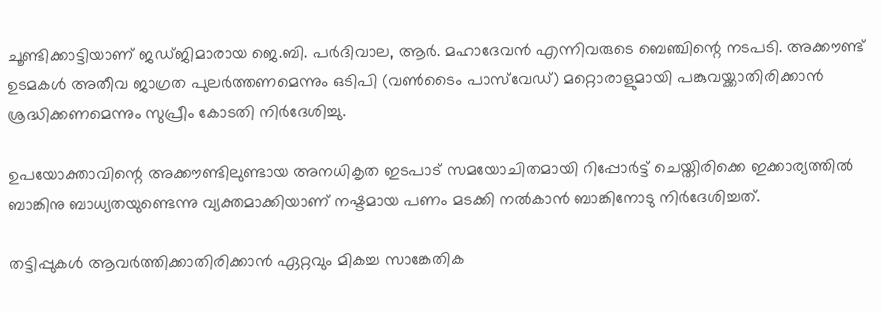ചൂണ്ടിക്കാട്ടിയാണ് ജഡ്ജിമാരായ ജെ.ബി. പർദിവാല, ആർ. മഹാദേവൻ എന്നിവരുടെ ബെഞ്ചിന്റെ നടപടി. അക്കൗണ്ട് ഉടമകൾ അതീവ ജാഗ്രത പുലർത്തണമെന്നും ഒടിപി (വൺടൈം പാസ്‌വേഡ്) മറ്റൊരാളുമായി പങ്കുവയ്ക്കാതിരിക്കാൻ ശ്രദ്ധിക്കണമെന്നും സുപ്രീം കോടതി നിർദേശിച്ചു.

ഉപയോക്താവിന്റെ അക്കൗണ്ടിലുണ്ടായ അനധികൃത ഇടപാട് സമയോചിതമായി റിപ്പോർട്ട് ചെയ്തിരിക്കെ ഇക്കാര്യത്തിൽ ബാങ്കിനു ബാധ്യതയുണ്ടെന്നു വ്യക്തമാക്കിയാണ് നഷ്ടമായ പണം മടക്കി നൽകാൻ ബാങ്കിനോടു നിർദേശിച്ചത്.

തട്ടിപ്പുകൾ ആവർത്തിക്കാതിരിക്കാൻ ഏറ്റവും മികച്ച സാങ്കേതിക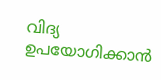വിദ്യ ഉപയോഗിക്കാൻ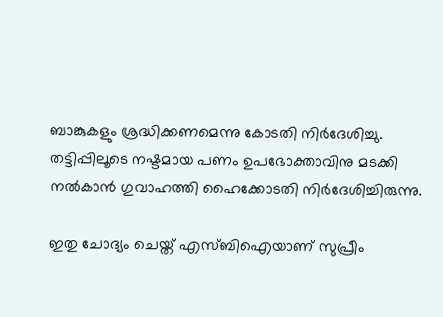ബാങ്കുകളും ശ്രദ്ധിക്കണമെന്നു കോടതി നിർദേശിച്ചു. തട്ടിപ്പിലൂടെ നഷ്ടമായ പണം ഉപഭോക്താവിനു മടക്കി നൽകാൻ ഗുവാഹത്തി ഹൈക്കോടതി നിർദേശിച്ചിരുന്നു.

ഇതു ചോദ്യം ചെയ്ത് എസ്ബിഐയാണ് സുപ്രീം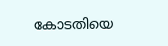കോടതിയെ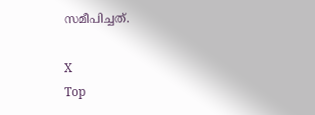സമീപിച്ചത്.

X
Top